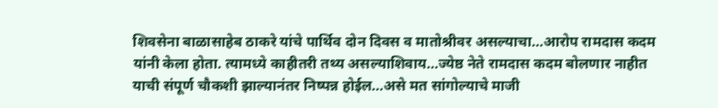शिवसेना बाळासाहेब ठाकरे यांचे पार्थिव दोन दिवस व मातोश्रीवर असल्याचा…आरोप रामदास कदम यांनी केला होता. त्यामध्ये काहीतरी तथ्य असल्याशिवाय…ज्येष्ठ नेते रामदास कदम बोलणार नाहीत याची संपूर्ण चौकशी झाल्यानंतर निष्पन्न होईल…असे मत सांगोल्याचे माजी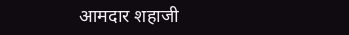आमदार शहाजी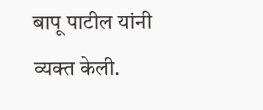बापू पाटील यांनी व्यक्त केली.